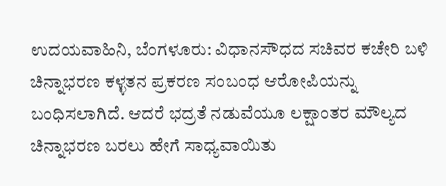ಉದಯವಾಹಿನಿ, ಬೆಂಗಳೂರು: ವಿಧಾನಸೌಧದ ಸಚಿವರ ಕಚೇರಿ ಬಳಿ ಚಿನ್ನಾಭರಣ ಕಳ್ಳತನ ಪ್ರಕರಣ ಸಂಬಂಧ ಆರೋಪಿಯನ್ನು ಬಂಧಿಸಲಾಗಿದೆ. ಆದರೆ ಭದ್ರತೆ ನಡುವೆಯೂ ಲಕ್ಷಾಂತರ ಮೌಲ್ಯದ ಚಿನ್ನಾಭರಣ ಬರಲು ಹೇಗೆ ಸಾಧ್ಯವಾಯಿತು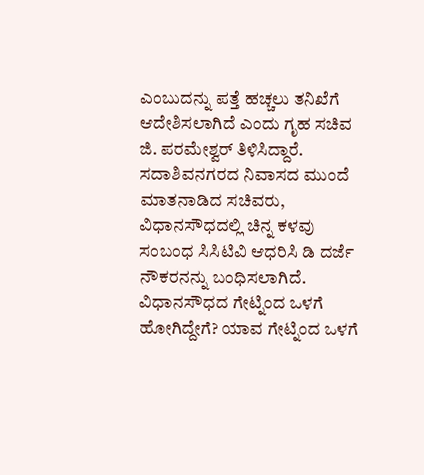ಎಂಬುದನ್ನು ಪತ್ತೆ ಹಚ್ಚಲು ತನಿಖೆಗೆ ಆದೇಶಿಸಲಾಗಿದೆ ಎಂದು ಗೃಹ ಸಚಿವ ಜಿ. ಪರಮೇಶ್ವರ್ ತಿಳಿಸಿದ್ದಾರೆ.
ಸದಾಶಿವನಗರದ ನಿವಾಸದ ಮುಂದೆ ಮಾತನಾಡಿದ ಸಚಿವರು, ವಿಧಾನಸೌಧದಲ್ಲಿ ಚಿನ್ನ ಕಳವು ಸಂಬಂಧ ಸಿಸಿಟಿವಿ ಆಧರಿಸಿ ಡಿ ದರ್ಜೆ ನೌಕರನನ್ನು ಬಂಧಿಸಲಾಗಿದೆ. ವಿಧಾನಸೌಧದ ಗೇಟ್ನಿಂದ ಒಳಗೆ ಹೋಗಿದ್ದೇಗೆ? ಯಾವ ಗೇಟ್ನಿಂದ ಒಳಗೆ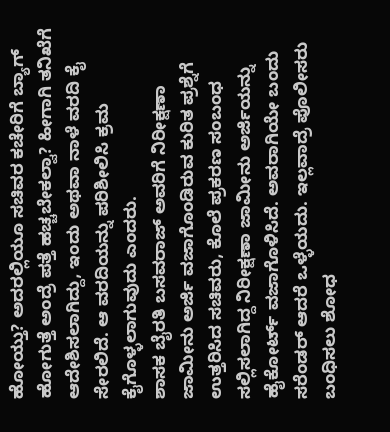ಹೋಯ್ತು? ಅದರಲ್ಲಿಯೂ ಸಚಿವರ ಕಚೇರಿಗೆ ಬ್ಯಾಗ್ ಹೋಗುತ್ತೆ ಅಂದ್ರೆ ಪತ್ತೆ ಹಚ್ಚಬೇಕಲ್ವಾ? ಹೀಗಾಗಿ ತನಿಖೆಗೆ ಆದೇಶಿಸಲಾಗಿದ್ದು, ಇಂದು ಅಥವಾ ನಾಳೆ ವರದಿ ಕೈ ಸೇರಲಿದೆ. ಆ ವರದಿಯನ್ನು ಪರಿಶೀಲಿಸಿ ಕ್ರಮ ಕೈಗೊಳ್ಳಲಾಗುವುದು ಎಂದರು.
ಶಾಸಕ ಬೈರತಿ ಬಸವರಾಜ್ ಅವರಿಗೆ ನಿರೀಕ್ಷಣಾ ಜಾಮೀನು ಅರ್ಜಿ ವಜಾಗೊಂಡಿರುವ ಕುರಿತ ಪ್ರಶ್ನೆಗೆ ಉತ್ತರಿಸಿದ ಸಚಿವರು, ಕೊಲೆ ಪ್ರಕರಣ ಸಂಬಂಧ ಸಲ್ಲಿಸಲಾಗಿದ್ದ ನಿರೀಕ್ಷಣಾ ಜಾಮೀನು ಅರ್ಜಿಯನ್ನು ಹೈಕೋರ್ಟ್ ವಜಾಗೊಳಿಸಿದೆ. ಅವರಾಗಿಯೇ ಬಂದು ಸರೆಂಡರ್ ಆದರೆ ಒಳ್ಳೆಯದು. ಇಲ್ಲವಾದ್ರೆ ಪೊಲೀಸರು ಬಂಧಿಸಲು ಶೋಧ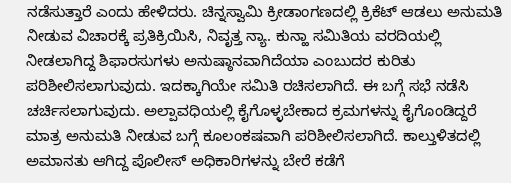ನಡೆಸುತ್ತಾರೆ ಎಂದು ಹೇಳಿದರು. ಚಿನ್ನಸ್ವಾಮಿ ಕ್ರೀಡಾಂಗಣದಲ್ಲಿ ಕ್ರಿಕೆಟ್ ಆಡಲು ಅನುಮತಿ ನೀಡುವ ವಿಚಾರಕ್ಕೆ ಪ್ರತಿಕ್ರಿಯಿಸಿ, ನಿವೃತ್ತ ನ್ಯಾ. ಕುನ್ಹಾ ಸಮಿತಿಯ ವರದಿಯಲ್ಲಿ ನೀಡಲಾಗಿದ್ದ ಶಿಫಾರಸುಗಳು ಅನುಷ್ಠಾನವಾಗಿದೆಯಾ ಎಂಬುದರ ಕುರಿತು ಪರಿಶೀಲಿಸಲಾಗುವುದು. ಇದಕ್ಕಾಗಿಯೇ ಸಮಿತಿ ರಚಿಸಲಾಗಿದೆ. ಈ ಬಗ್ಗೆ ಸಭೆ ನಡೆಸಿ ಚರ್ಚಿಸಲಾಗುವುದು. ಅಲ್ಪಾವಧಿಯಲ್ಲಿ ಕೈಗೊಳ್ಳಬೇಕಾದ ಕ್ರಮಗಳನ್ನು ಕೈಗೊಂಡಿದ್ದರೆ ಮಾತ್ರ ಅನುಮತಿ ನೀಡುವ ಬಗ್ಗೆ ಕೂಲಂಕಷವಾಗಿ ಪರಿಶೀಲಿಸಲಾಗಿದೆ. ಕಾಲ್ತುಳಿತದಲ್ಲಿ ಅಮಾನತು ಆಗಿದ್ದ ಪೊಲೀಸ್ ಅಧಿಕಾರಿಗಳನ್ನು ಬೇರೆ ಕಡೆಗೆ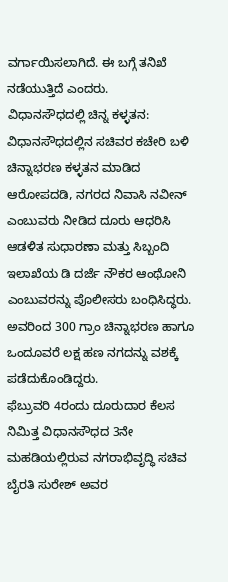ವರ್ಗಾಯಿಸಲಾಗಿದೆ. ಈ ಬಗ್ಗೆ ತನಿಖೆ ನಡೆಯುತ್ತಿದೆ ಎಂದರು.
ವಿಧಾನಸೌಧದಲ್ಲಿ ಚಿನ್ನ ಕಳ್ಳತನ: ವಿಧಾನಸೌಧದಲ್ಲಿನ ಸಚಿವರ ಕಚೇರಿ ಬಳಿ ಚಿನ್ನಾಭರಣ ಕಳ್ಳತನ ಮಾಡಿದ ಆರೋಪದಡಿ, ನಗರದ ನಿವಾಸಿ ನವೀನ್ ಎಂಬುವರು ನೀಡಿದ ದೂರು ಆಧರಿಸಿ ಆಡಳಿತ ಸುಧಾರಣಾ ಮತ್ತು ಸಿಬ್ಬಂದಿ ಇಲಾಖೆಯ ಡಿ ದರ್ಜೆ ನೌಕರ ಆಂಥೋನಿ ಎಂಬುವರನ್ನು ಪೊಲೀಸರು ಬಂಧಿಸಿದ್ಧರು. ಅವರಿಂದ 300 ಗ್ರಾಂ ಚಿನ್ನಾಭರಣ ಹಾಗೂ ಒಂದೂವರೆ ಲಕ್ಷ ಹಣ ನಗದನ್ನು ವಶಕ್ಕೆ ಪಡೆದುಕೊಂಡಿದ್ದರು.
ಫೆಬ್ರುವರಿ 4ರಂದು ದೂರುದಾರ ಕೆಲಸ ನಿಮಿತ್ತ ವಿಧಾನಸೌಧದ 3ನೇ ಮಹಡಿಯಲ್ಲಿರುವ ನಗರಾಭಿವೃದ್ಧಿ ಸಚಿವ ಬೈರತಿ ಸುರೇಶ್ ಅವರ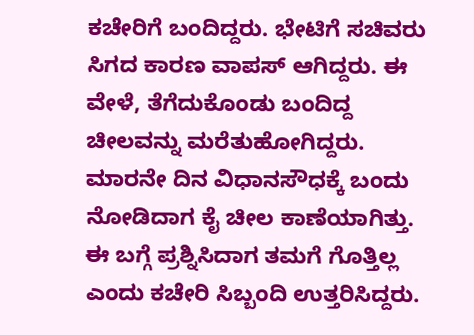ಕಚೇರಿಗೆ ಬಂದಿದ್ದರು. ಭೇಟಿಗೆ ಸಚಿವರು ಸಿಗದ ಕಾರಣ ವಾಪಸ್ ಆಗಿದ್ದರು. ಈ ವೇಳೆ, ತೆಗೆದುಕೊಂಡು ಬಂದಿದ್ದ ಚೀಲವನ್ನು ಮರೆತುಹೋಗಿದ್ದರು. ಮಾರನೇ ದಿನ ವಿಧಾನಸೌಧಕ್ಕೆ ಬಂದು ನೋಡಿದಾಗ ಕೈ ಚೀಲ ಕಾಣೆಯಾಗಿತ್ತು. ಈ ಬಗ್ಗೆ ಪ್ರಶ್ನಿಸಿದಾಗ ತಮಗೆ ಗೊತ್ತಿಲ್ಲ ಎಂದು ಕಚೇರಿ ಸಿಬ್ಬಂದಿ ಉತ್ತರಿಸಿದ್ದರು.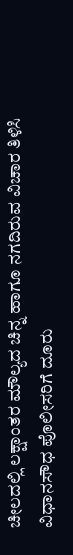ಚೀಲದಲ್ಲಿ ಲಕ್ಷಾಂತರ ಮೌಲ್ಯದ ಚಿನ್ನ ಹಾಗೂ ನಗದಿರುವ ವಿಚಾರ ತಿಳಿಸಿ ವಿಧಾನಸೌಧ ಪೊಲೀಸರಿಗೆ ದೂರು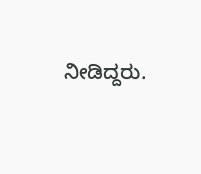ನೀಡಿದ್ದರು.